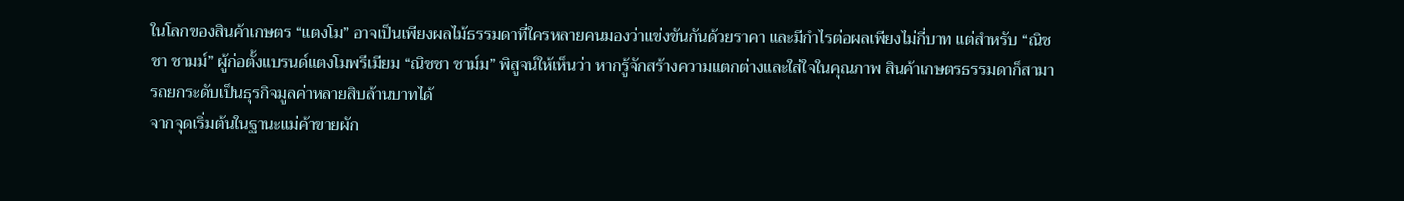ในโลกของสินค้าเกษตร “แตงโม” อาจเป็นเพียงผลไม้ธรรมดาที่ใครหลายคนมองว่าแข่งขันกันด้วยราคา และมีกำไรต่อผลเพียงไม่กี่บาท แต่สำหรับ “ณิชชา ชามม์” ผู้ก่อตั้งแบรนด์แตงโมพรีเมียม “ณิชชา ชาม์ม” พิสูจน์ให้เห็นว่า หากรู้จักสร้างความแตกต่างและใส่ใจในคุณภาพ สินค้าเกษตรธรรมดาก็สามารถยกระดับเป็นธุรกิจมูลค่าหลายสิบล้านบาทได้
จากจุดเริ่มต้นในฐานะแม่ค้าขายผัก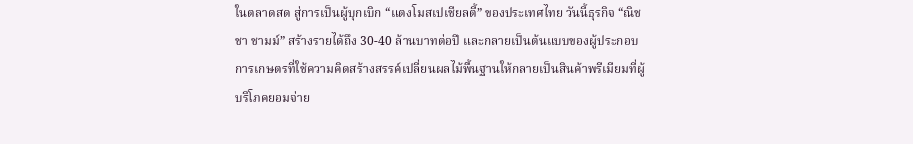ในตลาดสด สู่การเป็นผู้บุกเบิก “แตงโมสเปเชียลตี้” ของประเทศไทย วันนี้ธุรกิจ “ณิชชา ชามม์” สร้างรายได้ถึง 30-40 ล้านบาทต่อปี และกลายเป็นต้นแบบของผู้ประกอบการเกษตรที่ใช้ความคิดสร้างสรรค์เปลี่ยนผลไม้พื้นฐานให้กลายเป็นสินค้าพรีเมียมที่ผู้บริโภคยอมจ่าย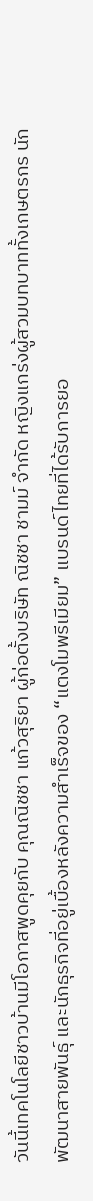วันนี้เทคโนโลยีชาวบ้านมีโอกาสพูดคุยกับ คุณณิชชา แก้วสุริยา ผู้ก่อตั้งบริษัท ณิชชา ชามม์ จำกัด หญิงแกร่งผู้สวมบทบาททั้งเกษตรกร นักพัฒนาสายพันธุ์ และนักธุรกิจที่อยู่เบื้องหลังความสำเร็จของ “แตงโมพรีเมียม” แบรนด์ไทยที่ได้รับการยอ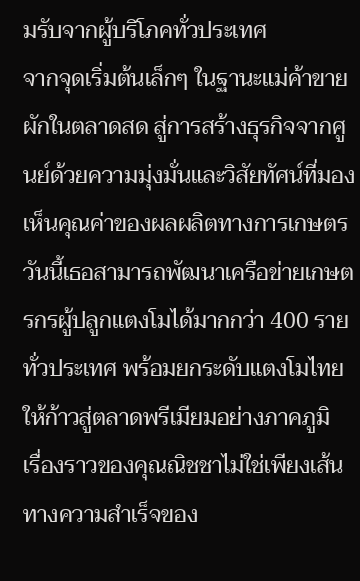มรับจากผู้บริโภคทั่วประเทศ
จากจุดเริ่มต้นเล็กๆ ในฐานะแม่ค้าขายผักในตลาดสด สู่การสร้างธุรกิจจากศูนย์ด้วยความมุ่งมั่นและวิสัยทัศน์ที่มองเห็นคุณค่าของผลผลิตทางการเกษตร วันนี้เธอสามารถพัฒนาเครือข่ายเกษตรกรผู้ปลูกแตงโมได้มากกว่า 400 รายทั่วประเทศ พร้อมยกระดับแตงโมไทยให้ก้าวสู่ตลาดพรีเมียมอย่างภาคภูมิ
เรื่องราวของคุณณิชชาไม่ใช่เพียงเส้นทางความสำเร็จของ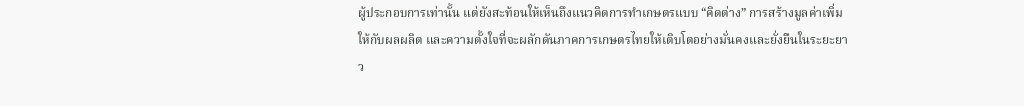ผู้ประกอบการเท่านั้น แต่ยังสะท้อนให้เห็นถึงแนวคิดการทำเกษตรแบบ “คิดต่าง” การสร้างมูลค่าเพิ่มให้กับผลผลิต และความตั้งใจที่จะผลักดันภาคการเกษตรไทยให้เติบโตอย่างมั่นคงและยั่งยืนในระยะยาว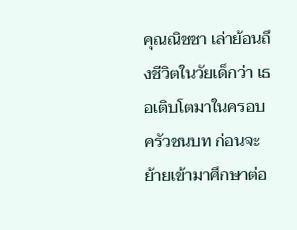คุณณิชชา เล่าย้อนถึงชีวิตในวัยเด็กว่า เธอเติบโตมาในครอบครัวชนบท ก่อนจะย้ายเข้ามาศึกษาต่อ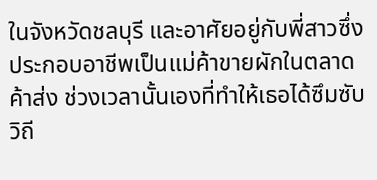ในจังหวัดชลบุรี และอาศัยอยู่กับพี่สาวซึ่งประกอบอาชีพเป็นแม่ค้าขายผักในตลาดค้าส่ง ช่วงเวลานั้นเองที่ทำให้เธอได้ซึมซับวิถี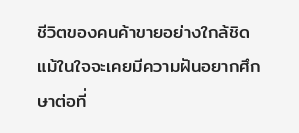ชีวิตของคนค้าขายอย่างใกล้ชิด
แม้ในใจจะเคยมีความฝันอยากศึกษาต่อที่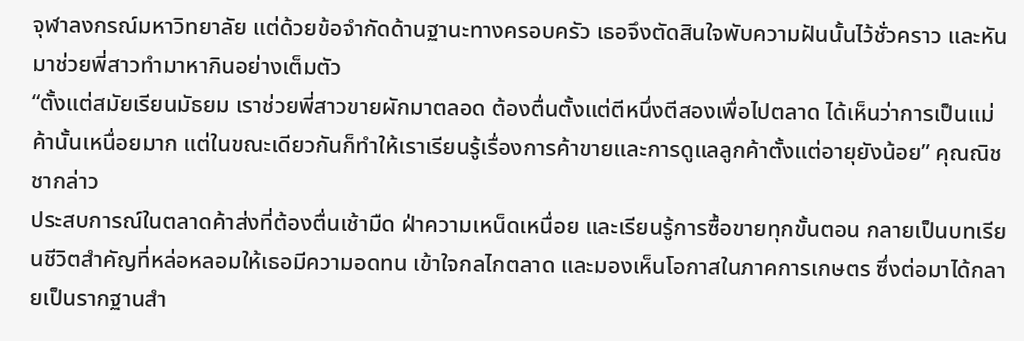จุฬาลงกรณ์มหาวิทยาลัย แต่ด้วยข้อจำกัดด้านฐานะทางครอบครัว เธอจึงตัดสินใจพับความฝันนั้นไว้ชั่วคราว และหันมาช่วยพี่สาวทำมาหากินอย่างเต็มตัว
“ตั้งแต่สมัยเรียนมัธยม เราช่วยพี่สาวขายผักมาตลอด ต้องตื่นตั้งแต่ตีหนึ่งตีสองเพื่อไปตลาด ได้เห็นว่าการเป็นแม่ค้านั้นเหนื่อยมาก แต่ในขณะเดียวกันก็ทำให้เราเรียนรู้เรื่องการค้าขายและการดูแลลูกค้าตั้งแต่อายุยังน้อย” คุณณิชชากล่าว
ประสบการณ์ในตลาดค้าส่งที่ต้องตื่นเช้ามืด ฝ่าความเหน็ดเหนื่อย และเรียนรู้การซื้อขายทุกขั้นตอน กลายเป็นบทเรียนชีวิตสำคัญที่หล่อหลอมให้เธอมีความอดทน เข้าใจกลไกตลาด และมองเห็นโอกาสในภาคการเกษตร ซึ่งต่อมาได้กลายเป็นรากฐานสำ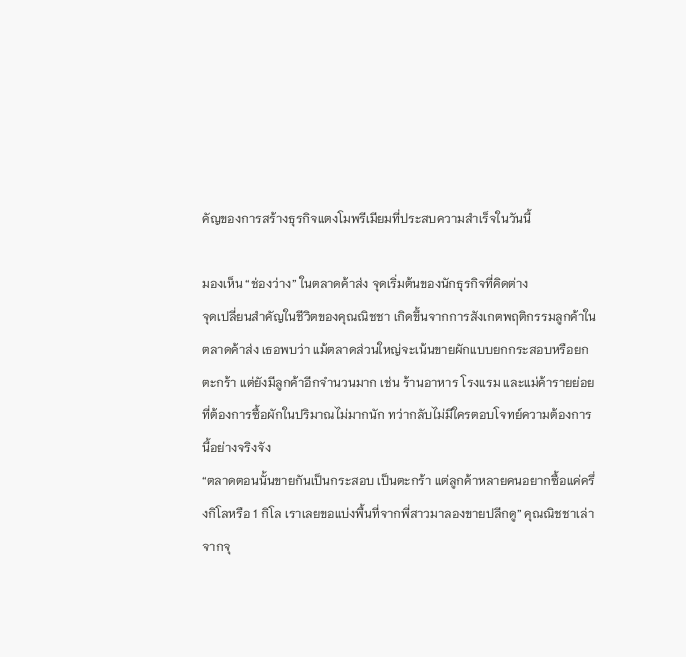คัญของการสร้างธุรกิจแตงโมพรีเมียมที่ประสบความสำเร็จในวันนี้

มองเห็น “ช่องว่าง” ในตลาดค้าส่ง จุดเริ่มต้นของนักธุรกิจที่คิดต่าง
จุดเปลี่ยนสำคัญในชีวิตของคุณณิชชา เกิดขึ้นจากการสังเกตพฤติกรรมลูกค้าในตลาดค้าส่ง เธอพบว่า แม้ตลาดส่วนใหญ่จะเน้นขายผักแบบยกกระสอบหรือยกตะกร้า แต่ยังมีลูกค้าอีกจำนวนมาก เช่น ร้านอาหาร โรงแรม และแม่ค้ารายย่อย ที่ต้องการซื้อผักในปริมาณไม่มากนัก ทว่ากลับไม่มีใครตอบโจทย์ความต้องการนี้อย่างจริงจัง
“ตลาดตอนนั้นขายกันเป็นกระสอบ เป็นตะกร้า แต่ลูกค้าหลายคนอยากซื้อแค่ครึ่งกิโลหรือ 1 กิโล เราเลยขอแบ่งพื้นที่จากพี่สาวมาลองขายปลีกดู” คุณณิชชาเล่า
จากจุ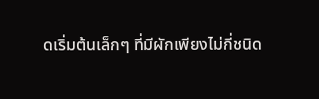ดเริ่มต้นเล็กๆ ที่มีผักเพียงไม่กี่ชนิด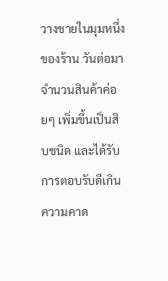วางขายในมุมหนึ่งของร้าน วันต่อมาจำนวนสินค้าค่อยๆ เพิ่มขึ้นเป็นสิบชนิด และได้รับการตอบรับดีเกินความคาด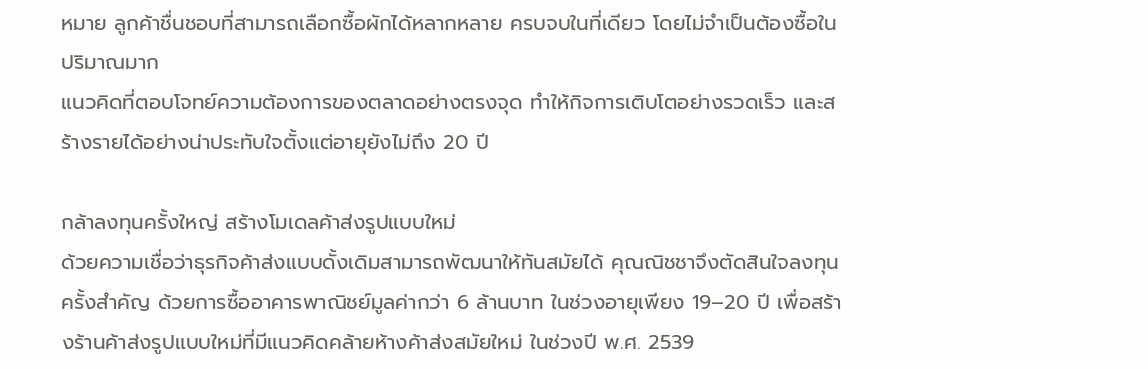หมาย ลูกค้าชื่นชอบที่สามารถเลือกซื้อผักได้หลากหลาย ครบจบในที่เดียว โดยไม่จำเป็นต้องซื้อในปริมาณมาก
แนวคิดที่ตอบโจทย์ความต้องการของตลาดอย่างตรงจุด ทำให้กิจการเติบโตอย่างรวดเร็ว และสร้างรายได้อย่างน่าประทับใจตั้งแต่อายุยังไม่ถึง 20 ปี

กล้าลงทุนครั้งใหญ่ สร้างโมเดลค้าส่งรูปแบบใหม่
ด้วยความเชื่อว่าธุรกิจค้าส่งแบบดั้งเดิมสามารถพัฒนาให้ทันสมัยได้ คุณณิชชาจึงตัดสินใจลงทุนครั้งสำคัญ ด้วยการซื้ออาคารพาณิชย์มูลค่ากว่า 6 ล้านบาท ในช่วงอายุเพียง 19–20 ปี เพื่อสร้างร้านค้าส่งรูปแบบใหม่ที่มีแนวคิดคล้ายห้างค้าส่งสมัยใหม่ ในช่วงปี พ.ศ. 2539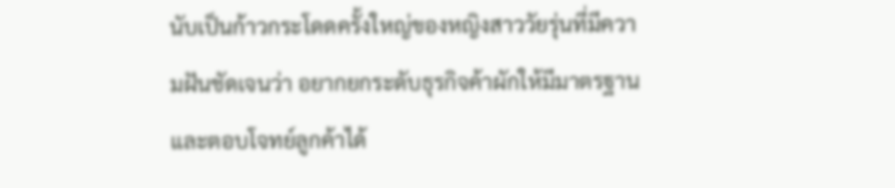นับเป็นก้าวกระโดดครั้งใหญ่ของหญิงสาววัยรุ่นที่มีความฝันชัดเจนว่า อยากยกระดับธุรกิจค้าผักให้มีมาตรฐานและตอบโจทย์ลูกค้าได้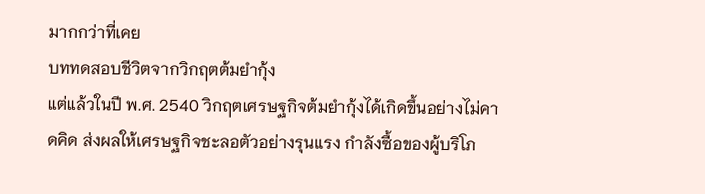มากกว่าที่เคย
บททดสอบชีวิตจากวิกฤตต้มยำกุ้ง
แต่แล้วในปี พ.ศ. 2540 วิกฤตเศรษฐกิจต้มยำกุ้งได้เกิดขึ้นอย่างไม่คาดคิด ส่งผลให้เศรษฐกิจชะลอตัวอย่างรุนแรง กำลังซื้อของผู้บริโภ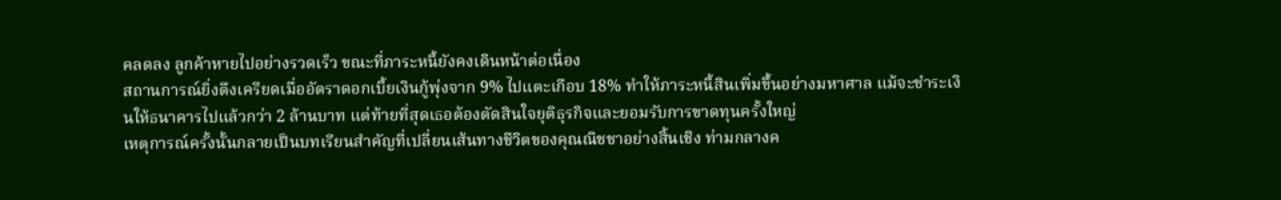คลดลง ลูกค้าหายไปอย่างรวดเร็ว ขณะที่ภาระหนี้ยังคงเดินหน้าต่อเนื่อง
สถานการณ์ยิ่งตึงเครียดเมื่ออัตราดอกเบี้ยเงินกู้พุ่งจาก 9% ไปแตะเกือบ 18% ทำให้ภาระหนี้สินเพิ่มขึ้นอย่างมหาศาล แม้จะชำระเงินให้ธนาคารไปแล้วกว่า 2 ล้านบาท แต่ท้ายที่สุดเธอต้องตัดสินใจยุติธุรกิจและยอมรับการขาดทุนครั้งใหญ่
เหตุการณ์ครั้งนั้นกลายเป็นบทเรียนสำคัญที่เปลี่ยนเส้นทางชีวิตของคุณณิชชาอย่างสิ้นเชิง ท่ามกลางค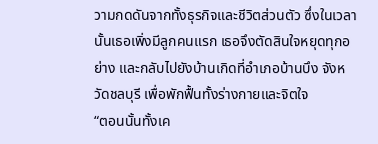วามกดดันจากทั้งธุรกิจและชีวิตส่วนตัว ซึ่งในเวลานั้นเธอเพิ่งมีลูกคนแรก เธอจึงตัดสินใจหยุดทุกอย่าง และกลับไปยังบ้านเกิดที่อำเภอบ้านบึง จังหวัดชลบุรี เพื่อพักฟื้นทั้งร่างกายและจิตใจ
“ตอนนั้นทั้งเค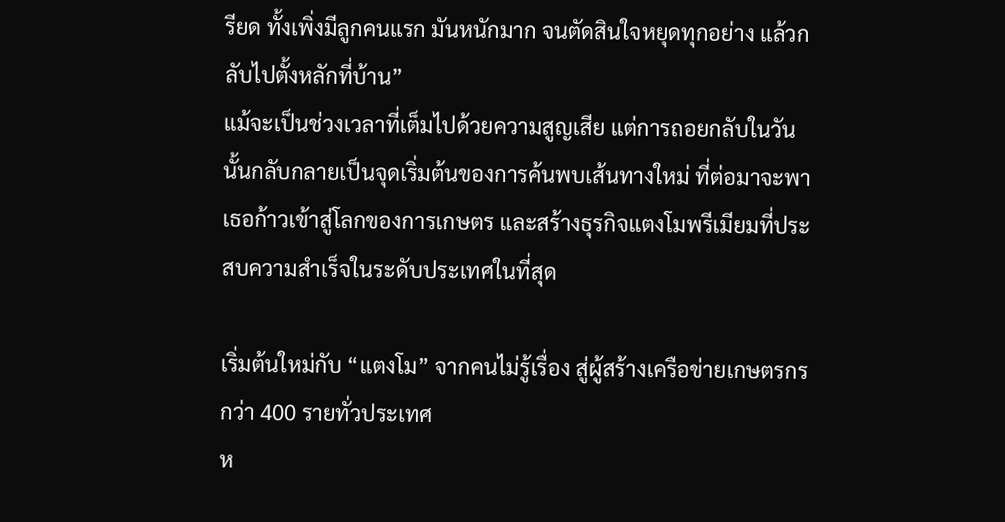รียด ทั้งเพิ่งมีลูกคนแรก มันหนักมาก จนตัดสินใจหยุดทุกอย่าง แล้วกลับไปตั้งหลักที่บ้าน”
แม้จะเป็นช่วงเวลาที่เต็มไปด้วยความสูญเสีย แต่การถอยกลับในวันนั้นกลับกลายเป็นจุดเริ่มต้นของการค้นพบเส้นทางใหม่ ที่ต่อมาจะพาเธอก้าวเข้าสู่โลกของการเกษตร และสร้างธุรกิจแตงโมพรีเมียมที่ประสบความสำเร็จในระดับประเทศในที่สุด

เริ่มต้นใหม่กับ “แตงโม” จากคนไม่รู้เรื่อง สู่ผู้สร้างเครือข่ายเกษตรกรกว่า 400 รายทั่วประเทศ
ห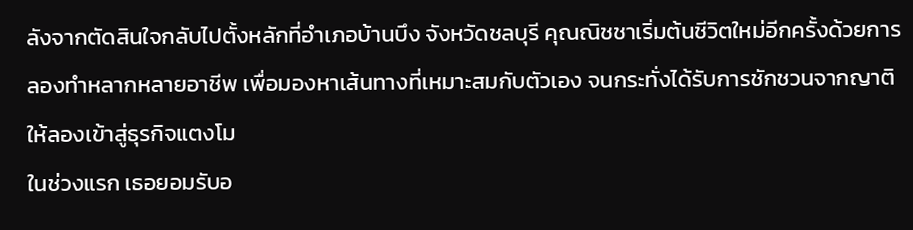ลังจากตัดสินใจกลับไปตั้งหลักที่อำเภอบ้านบึง จังหวัดชลบุรี คุณณิชชาเริ่มต้นชีวิตใหม่อีกครั้งด้วยการลองทำหลากหลายอาชีพ เพื่อมองหาเส้นทางที่เหมาะสมกับตัวเอง จนกระทั่งได้รับการชักชวนจากญาติให้ลองเข้าสู่ธุรกิจแตงโม
ในช่วงแรก เธอยอมรับอ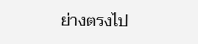ย่างตรงไป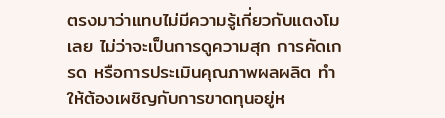ตรงมาว่าแทบไม่มีความรู้เกี่ยวกับแตงโมเลย ไม่ว่าจะเป็นการดูความสุก การคัดเกรด หรือการประเมินคุณภาพผลผลิต ทำให้ต้องเผชิญกับการขาดทุนอยู่ห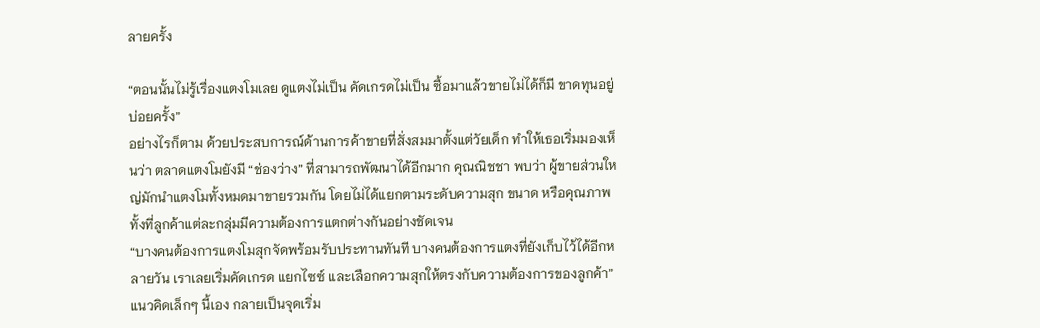ลายครั้ง

“ตอนนั้นไม่รู้เรื่องแตงโมเลย ดูแตงไม่เป็น คัดเกรดไม่เป็น ซื้อมาแล้วขายไม่ได้ก็มี ขาดทุนอยู่บ่อยครั้ง”
อย่างไรก็ตาม ด้วยประสบการณ์ด้านการค้าขายที่สั่งสมมาตั้งแต่วัยเด็ก ทำให้เธอเริ่มมองเห็นว่า ตลาดแตงโมยังมี “ช่องว่าง” ที่สามารถพัฒนาได้อีกมาก คุณณิชชา พบว่า ผู้ขายส่วนใหญ่มักนำแตงโมทั้งหมดมาขายรวมกัน โดยไม่ได้แยกตามระดับความสุก ขนาด หรือคุณภาพ ทั้งที่ลูกค้าแต่ละกลุ่มมีความต้องการแตกต่างกันอย่างชัดเจน
“บางคนต้องการแตงโมสุกจัดพร้อมรับประทานทันที บางคนต้องการแตงที่ยังเก็บไว้ได้อีกหลายวัน เราเลยเริ่มคัดเกรด แยกไซซ์ และเลือกความสุกให้ตรงกับความต้องการของลูกค้า”
แนวคิดเล็กๆ นี้เอง กลายเป็นจุดเริ่ม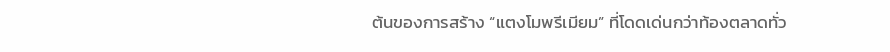ต้นของการสร้าง “แตงโมพรีเมียม” ที่โดดเด่นกว่าท้องตลาดทั่ว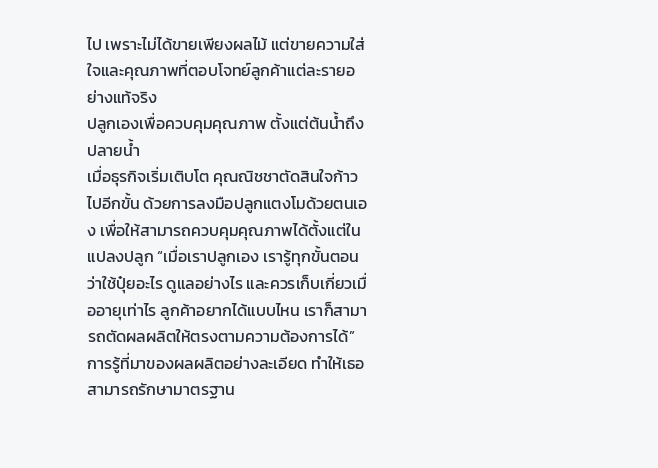ไป เพราะไม่ได้ขายเพียงผลไม้ แต่ขายความใส่ใจและคุณภาพที่ตอบโจทย์ลูกค้าแต่ละรายอย่างแท้จริง
ปลูกเองเพื่อควบคุมคุณภาพ ตั้งแต่ต้นน้ำถึงปลายน้ำ
เมื่อธุรกิจเริ่มเติบโต คุณณิชชาตัดสินใจก้าวไปอีกขั้น ด้วยการลงมือปลูกแตงโมด้วยตนเอง เพื่อให้สามารถควบคุมคุณภาพได้ตั้งแต่ในแปลงปลูก “เมื่อเราปลูกเอง เรารู้ทุกขั้นตอนว่าใช้ปุ๋ยอะไร ดูแลอย่างไร และควรเก็บเกี่ยวเมื่ออายุเท่าไร ลูกค้าอยากได้แบบไหน เราก็สามารถตัดผลผลิตให้ตรงตามความต้องการได้” การรู้ที่มาของผลผลิตอย่างละเอียด ทำให้เธอสามารถรักษามาตรฐาน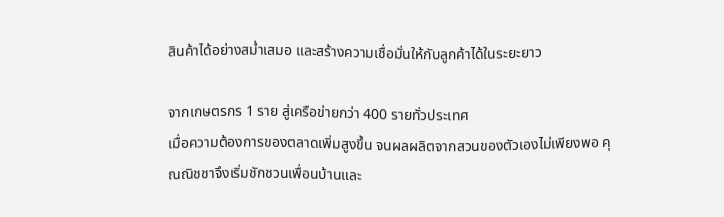สินค้าได้อย่างสม่ำเสมอ และสร้างความเชื่อมั่นให้กับลูกค้าได้ในระยะยาว

จากเกษตรกร 1 ราย สู่เครือข่ายกว่า 400 รายทั่วประเทศ
เมื่อความต้องการของตลาดเพิ่มสูงขึ้น จนผลผลิตจากสวนของตัวเองไม่เพียงพอ คุณณิชชาจึงเริ่มชักชวนเพื่อนบ้านและ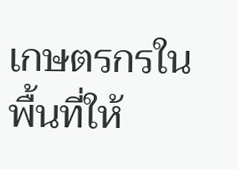เกษตรกรในพื้นที่ให้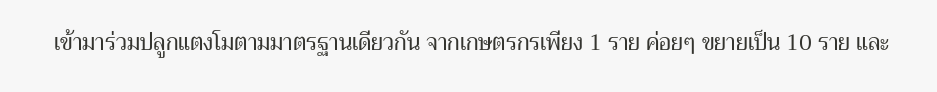เข้ามาร่วมปลูกแตงโมตามมาตรฐานเดียวกัน จากเกษตรกรเพียง 1 ราย ค่อยๆ ขยายเป็น 10 ราย และ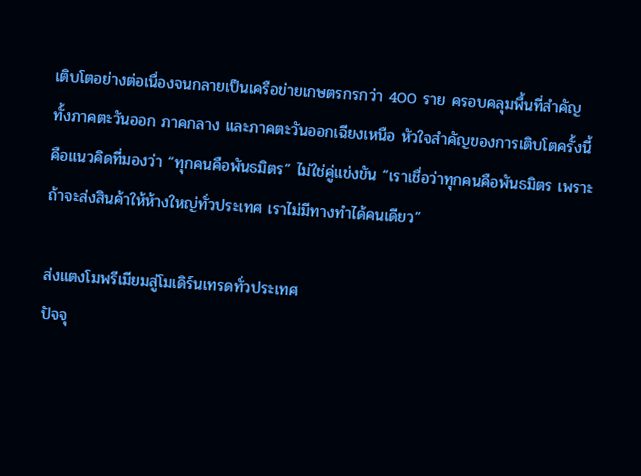เติบโตอย่างต่อเนื่องจนกลายเป็นเครือข่ายเกษตรกรกว่า 400 ราย ครอบคลุมพื้นที่สำคัญทั้งภาคตะวันออก ภาคกลาง และภาคตะวันออกเฉียงเหนือ หัวใจสำคัญของการเติบโตครั้งนี้ คือแนวคิดที่มองว่า “ทุกคนคือพันธมิตร” ไม่ใช่คู่แข่งขัน “เราเชื่อว่าทุกคนคือพันธมิตร เพราะถ้าจะส่งสินค้าให้ห้างใหญ่ทั่วประเทศ เราไม่มีทางทำได้คนเดียว”

ส่งแตงโมพรีเมียมสู่โมเดิร์นเทรดทั่วประเทศ
ปัจจุ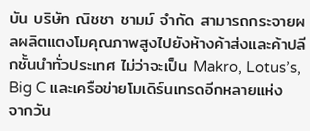บัน บริษัท ณิชชา ชามม์ จำกัด สามารถกระจายผลผลิตแตงโมคุณภาพสูงไปยังห้างค้าส่งและค้าปลีกชั้นนำทั่วประเทศ ไม่ว่าจะเป็น Makro, Lotus’s, Big C และเครือข่ายโมเดิร์นเทรดอีกหลายแห่ง
จากวัน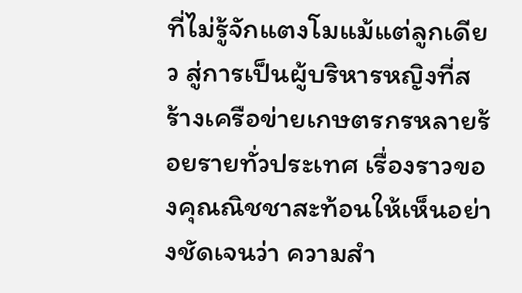ที่ไม่รู้จักแตงโมแม้แต่ลูกเดียว สู่การเป็นผู้บริหารหญิงที่สร้างเครือข่ายเกษตรกรหลายร้อยรายทั่วประเทศ เรื่องราวของคุณณิชชาสะท้อนให้เห็นอย่างชัดเจนว่า ความสำ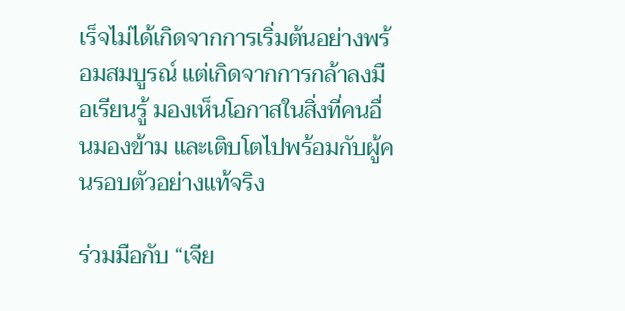เร็จไม่ได้เกิดจากการเริ่มต้นอย่างพร้อมสมบูรณ์ แต่เกิดจากการกล้าลงมือเรียนรู้ มองเห็นโอกาสในสิ่งที่คนอื่นมองข้าม และเติบโตไปพร้อมกับผู้คนรอบตัวอย่างแท้จริง

ร่วมมือกับ “เจีย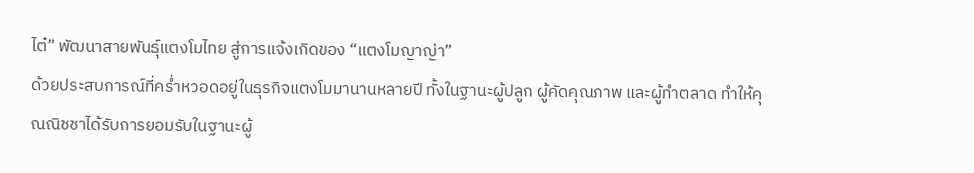ไต๋” พัฒนาสายพันธุ์แตงโมไทย สู่การแจ้งเกิดของ “แตงโมญาญ่า”
ด้วยประสบการณ์ที่คร่ำหวอดอยู่ในธุรกิจแตงโมมานานหลายปี ทั้งในฐานะผู้ปลูก ผู้คัดคุณภาพ และผู้ทำตลาด ทำให้คุณณิชชาได้รับการยอมรับในฐานะผู้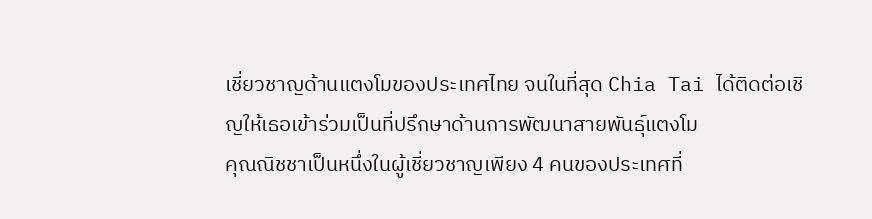เชี่ยวชาญด้านแตงโมของประเทศไทย จนในที่สุด Chia Tai ได้ติดต่อเชิญให้เธอเข้าร่วมเป็นที่ปรึกษาด้านการพัฒนาสายพันธุ์แตงโม
คุณณิชชาเป็นหนึ่งในผู้เชี่ยวชาญเพียง 4 คนของประเทศที่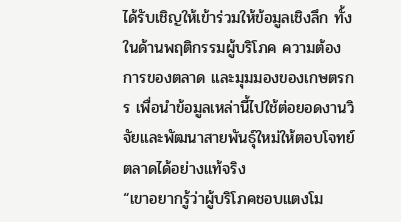ได้รับเชิญให้เข้าร่วมให้ข้อมูลเชิงลึก ทั้งในด้านพฤติกรรมผู้บริโภค ความต้องการของตลาด และมุมมองของเกษตรกร เพื่อนำข้อมูลเหล่านี้ไปใช้ต่อยอดงานวิจัยและพัฒนาสายพันธุ์ใหม่ให้ตอบโจทย์ตลาดได้อย่างแท้จริง
“เขาอยากรู้ว่าผู้บริโภคชอบแตงโม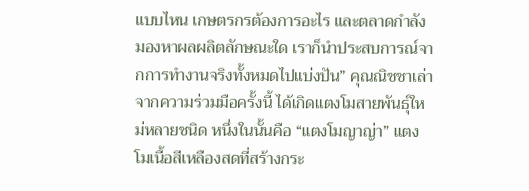แบบไหน เกษตรกรต้องการอะไร และตลาดกำลังมองหาผลผลิตลักษณะใด เราก็นำประสบการณ์จากการทำงานจริงทั้งหมดไปแบ่งปัน” คุณณิชชาเล่า
จากความร่วมมือครั้งนี้ ได้เกิดแตงโมสายพันธุ์ใหม่หลายชนิด หนึ่งในนั้นคือ “แตงโมญาญ่า” แตงโมเนื้อสีเหลืองสดที่สร้างกระ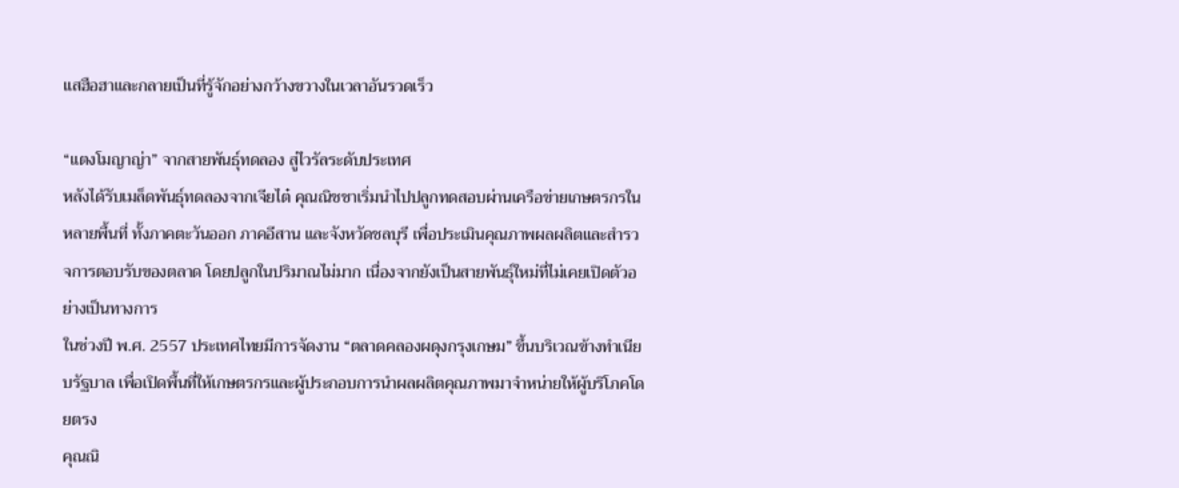แสฮือฮาและกลายเป็นที่รู้จักอย่างกว้างขวางในเวลาอันรวดเร็ว

“แตงโมญาญ่า” จากสายพันธุ์ทดลอง สู่ไวรัลระดับประเทศ
หลังได้รับเมล็ดพันธุ์ทดลองจากเจียไต๋ คุณณิชชาเริ่มนำไปปลูกทดสอบผ่านเครือข่ายเกษตรกรในหลายพื้นที่ ทั้งภาคตะวันออก ภาคอีสาน และจังหวัดชลบุรี เพื่อประเมินคุณภาพผลผลิตและสำรวจการตอบรับของตลาด โดยปลูกในปริมาณไม่มาก เนื่องจากยังเป็นสายพันธุ์ใหม่ที่ไม่เคยเปิดตัวอย่างเป็นทางการ
ในช่วงปี พ.ศ. 2557 ประเทศไทยมีการจัดงาน “ตลาดคลองผดุงกรุงเกษม” ขึ้นบริเวณข้างทำเนียบรัฐบาล เพื่อเปิดพื้นที่ให้เกษตรกรและผู้ประกอบการนำผลผลิตคุณภาพมาจำหน่ายให้ผู้บริโภคโดยตรง
คุณณิ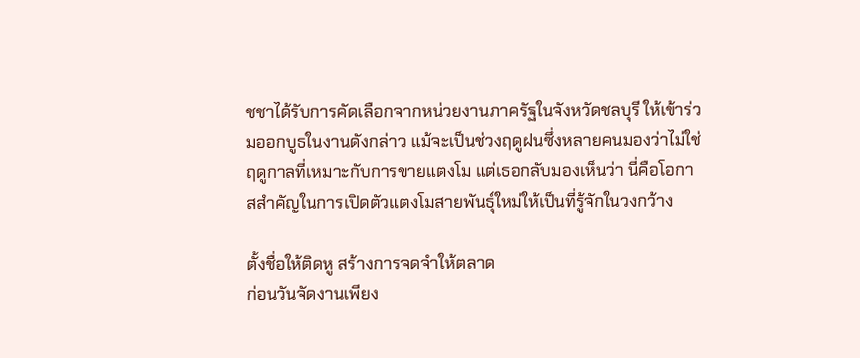ชชาได้รับการคัดเลือกจากหน่วยงานภาครัฐในจังหวัดชลบุรี ให้เข้าร่วมออกบูธในงานดังกล่าว แม้จะเป็นช่วงฤดูฝนซึ่งหลายคนมองว่าไม่ใช่ฤดูกาลที่เหมาะกับการขายแตงโม แต่เธอกลับมองเห็นว่า นี่คือโอกาสสำคัญในการเปิดตัวแตงโมสายพันธุ์ใหม่ให้เป็นที่รู้จักในวงกว้าง

ตั้งชื่อให้ติดหู สร้างการจดจำให้ตลาด
ก่อนวันจัดงานเพียง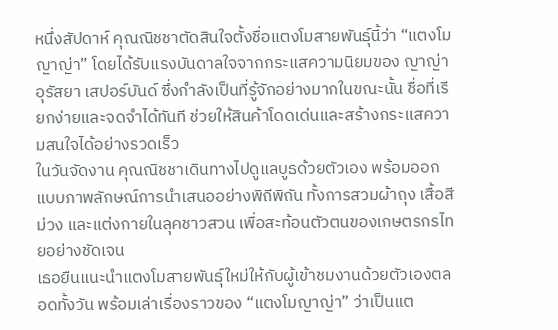หนึ่งสัปดาห์ คุณณิชชาตัดสินใจตั้งชื่อแตงโมสายพันธุ์นี้ว่า “แตงโมญาญ่า” โดยได้รับแรงบันดาลใจจากกระแสความนิยมของ ญาญ่า อุรัสยา เสปอร์บันด์ ซึ่งกำลังเป็นที่รู้จักอย่างมากในขณะนั้น ชื่อที่เรียกง่ายและจดจำได้ทันที ช่วยให้สินค้าโดดเด่นและสร้างกระแสความสนใจได้อย่างรวดเร็ว
ในวันจัดงาน คุณณิชชาเดินทางไปดูแลบูธด้วยตัวเอง พร้อมออกแบบภาพลักษณ์การนำเสนออย่างพิถีพิถัน ทั้งการสวมผ้าถุง เสื้อสีม่วง และแต่งกายในลุคชาวสวน เพื่อสะท้อนตัวตนของเกษตรกรไทยอย่างชัดเจน
เธอยืนแนะนำแตงโมสายพันธุ์ใหม่ให้กับผู้เข้าชมงานด้วยตัวเองตลอดทั้งวัน พร้อมเล่าเรื่องราวของ “แตงโมญาญ่า” ว่าเป็นแต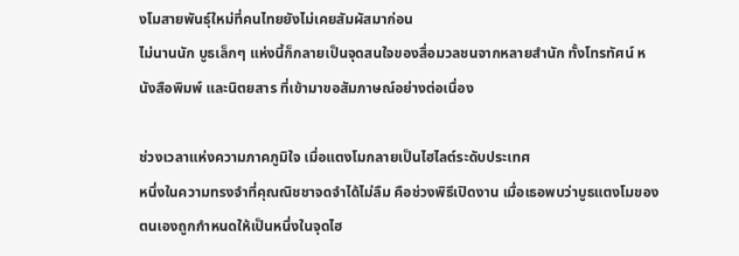งโมสายพันธุ์ใหม่ที่คนไทยยังไม่เคยสัมผัสมาก่อน
ไม่นานนัก บูธเล็กๆ แห่งนี้ก็กลายเป็นจุดสนใจของสื่อมวลชนจากหลายสำนัก ทั้งโทรทัศน์ หนังสือพิมพ์ และนิตยสาร ที่เข้ามาขอสัมภาษณ์อย่างต่อเนื่อง

ช่วงเวลาแห่งความภาคภูมิใจ เมื่อแตงโมกลายเป็นไฮไลต์ระดับประเทศ
หนึ่งในความทรงจำที่คุณณิชชาจดจำได้ไม่ลืม คือช่วงพิธีเปิดงาน เมื่อเธอพบว่าบูธแตงโมของตนเองถูกกำหนดให้เป็นหนึ่งในจุดไฮ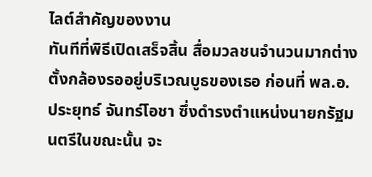ไลต์สำคัญของงาน
ทันทีที่พิธีเปิดเสร็จสิ้น สื่อมวลชนจำนวนมากต่างตั้งกล้องรออยู่บริเวณบูธของเธอ ก่อนที่ พล.อ. ประยุทธ์ จันทร์โอชา ซึ่งดำรงตำแหน่งนายกรัฐมนตรีในขณะนั้น จะ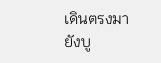เดินตรงมายังบู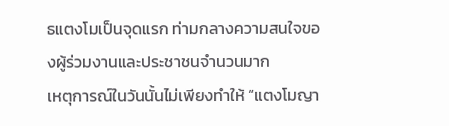ธแตงโมเป็นจุดแรก ท่ามกลางความสนใจของผู้ร่วมงานและประชาชนจำนวนมาก
เหตุการณ์ในวันนั้นไม่เพียงทำให้ “แตงโมญา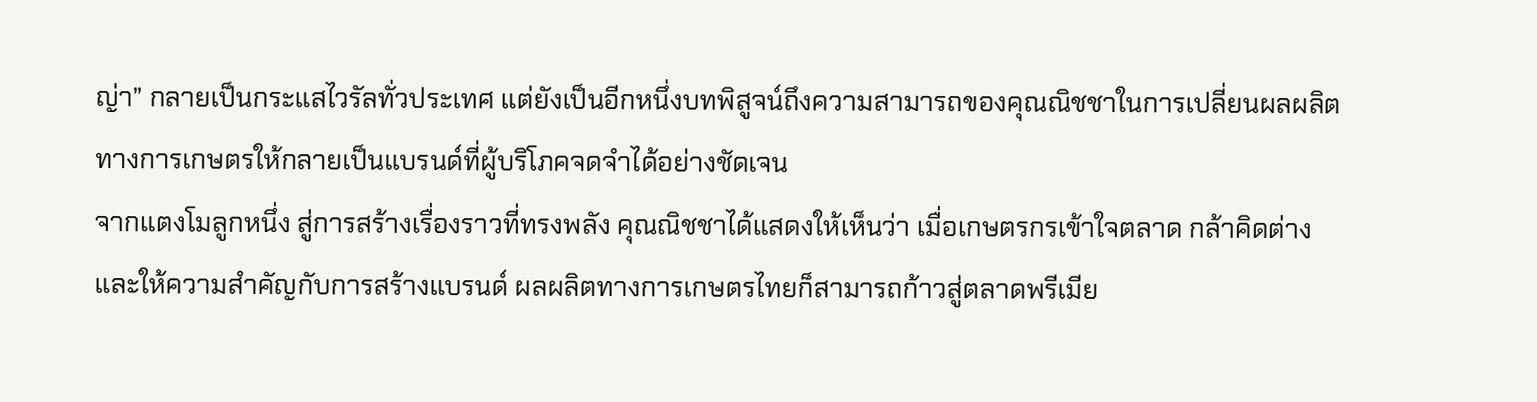ญ่า” กลายเป็นกระแสไวรัลทั่วประเทศ แต่ยังเป็นอีกหนึ่งบทพิสูจน์ถึงความสามารถของคุณณิชชาในการเปลี่ยนผลผลิตทางการเกษตรให้กลายเป็นแบรนด์ที่ผู้บริโภคจดจำได้อย่างชัดเจน
จากแตงโมลูกหนึ่ง สู่การสร้างเรื่องราวที่ทรงพลัง คุณณิชชาได้แสดงให้เห็นว่า เมื่อเกษตรกรเข้าใจตลาด กล้าคิดต่าง และให้ความสำคัญกับการสร้างแบรนด์ ผลผลิตทางการเกษตรไทยก็สามารถก้าวสู่ตลาดพรีเมีย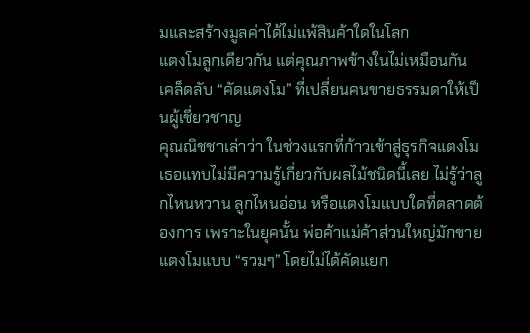มและสร้างมูลค่าได้ไม่แพ้สินค้าใดในโลก
แตงโมลูกเดียวกัน แต่คุณภาพข้างในไม่เหมือนกัน เคล็ดลับ “คัดแตงโม” ที่เปลี่ยนคนขายธรรมดาให้เป็นผู้เชี่ยวชาญ
คุณณิชชาเล่าว่า ในช่วงแรกที่ก้าวเข้าสู่ธุรกิจแตงโม เธอแทบไม่มีความรู้เกี่ยวกับผลไม้ชนิดนี้เลย ไม่รู้ว่าลูกไหนหวาน ลูกไหนอ่อน หรือแตงโมแบบใดที่ตลาดต้องการ เพราะในยุคนั้น พ่อค้าแม่ค้าส่วนใหญ่มักขายแตงโมแบบ “รวมๆ” โดยไม่ได้คัดแยก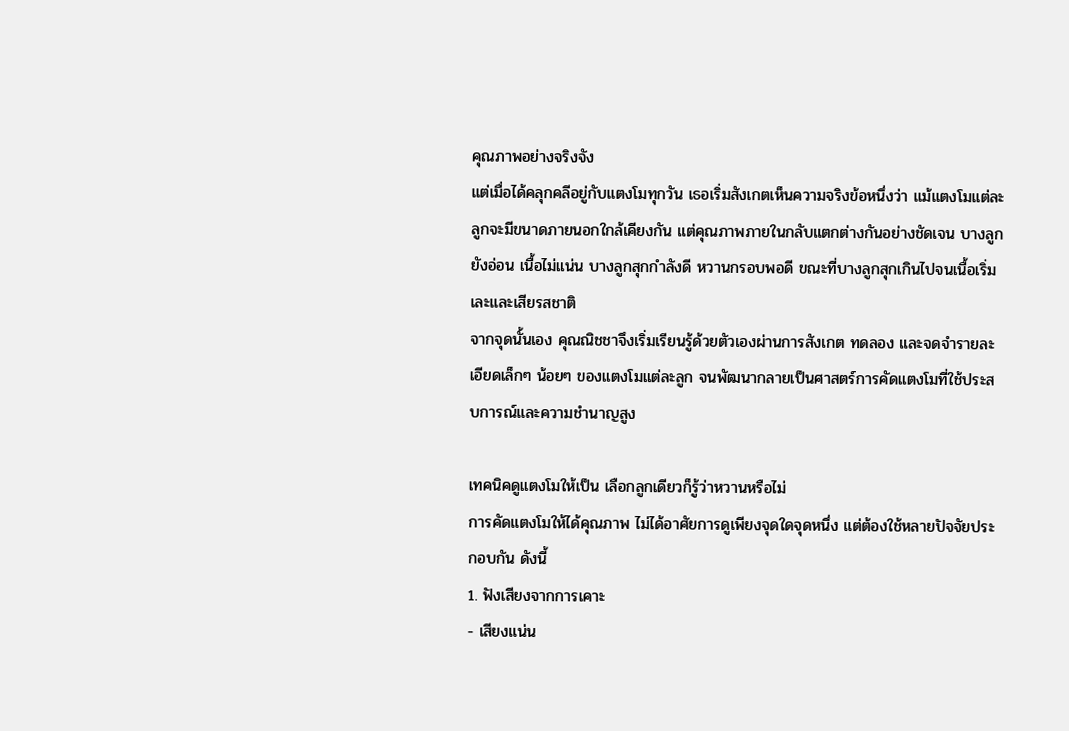คุณภาพอย่างจริงจัง
แต่เมื่อได้คลุกคลีอยู่กับแตงโมทุกวัน เธอเริ่มสังเกตเห็นความจริงข้อหนึ่งว่า แม้แตงโมแต่ละลูกจะมีขนาดภายนอกใกล้เคียงกัน แต่คุณภาพภายในกลับแตกต่างกันอย่างชัดเจน บางลูกยังอ่อน เนื้อไม่แน่น บางลูกสุกกำลังดี หวานกรอบพอดี ขณะที่บางลูกสุกเกินไปจนเนื้อเริ่มเละและเสียรสชาติ
จากจุดนั้นเอง คุณณิชชาจึงเริ่มเรียนรู้ด้วยตัวเองผ่านการสังเกต ทดลอง และจดจำรายละเอียดเล็กๆ น้อยๆ ของแตงโมแต่ละลูก จนพัฒนากลายเป็นศาสตร์การคัดแตงโมที่ใช้ประสบการณ์และความชำนาญสูง

เทคนิคดูแตงโมให้เป็น เลือกลูกเดียวก็รู้ว่าหวานหรือไม่
การคัดแตงโมให้ได้คุณภาพ ไม่ได้อาศัยการดูเพียงจุดใดจุดหนึ่ง แต่ต้องใช้หลายปัจจัยประกอบกัน ดังนี้
1. ฟังเสียงจากการเคาะ
- เสียงแน่น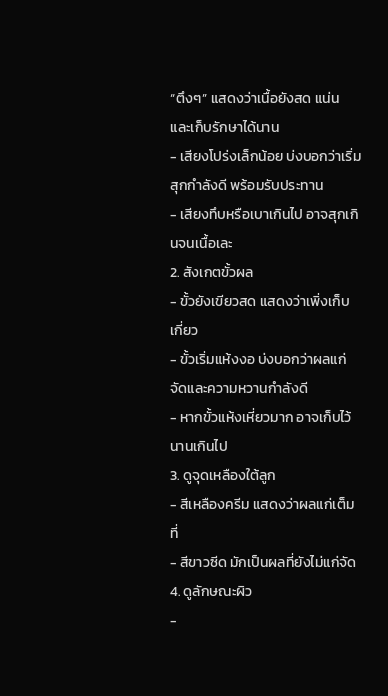“ตึงๆ” แสดงว่าเนื้อยังสด แน่น และเก็บรักษาได้นาน
- เสียงโปร่งเล็กน้อย บ่งบอกว่าเริ่มสุกกำลังดี พร้อมรับประทาน
- เสียงทึบหรือเบาเกินไป อาจสุกเกินจนเนื้อเละ
2. สังเกตขั้วผล
- ขั้วยังเขียวสด แสดงว่าเพิ่งเก็บเกี่ยว
- ขั้วเริ่มแห้งงอ บ่งบอกว่าผลแก่จัดและความหวานกำลังดี
- หากขั้วแห้งเหี่ยวมาก อาจเก็บไว้นานเกินไป
3. ดูจุดเหลืองใต้ลูก
- สีเหลืองครีม แสดงว่าผลแก่เต็มที่
- สีขาวซีด มักเป็นผลที่ยังไม่แก่จัด
4. ดูลักษณะผิว
-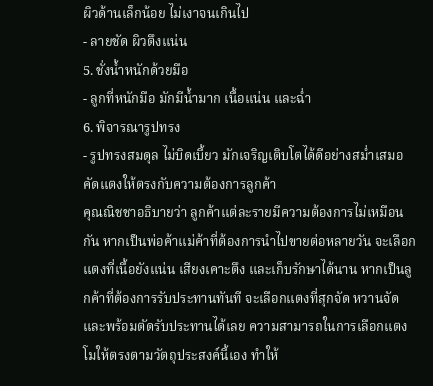ผิวด้านเล็กน้อย ไม่เงาจนเกินไป
- ลายชัด ผิวตึงแน่น
5. ชั่งน้ำหนักด้วยมือ
- ลูกที่หนักมือ มักมีน้ำมาก เนื้อแน่น และฉ่ำ
6. พิจารณารูปทรง
- รูปทรงสมดุล ไม่บิดเบี้ยว มักเจริญเติบโตได้ดีอย่างสม่ำเสมอ
คัดแตงให้ตรงกับความต้องการลูกค้า
คุณณิชชาอธิบายว่า ลูกค้าแต่ละรายมีความต้องการไม่เหมือนกัน หากเป็นพ่อค้าแม่ค้าที่ต้องการนำไปขายต่อหลายวัน จะเลือกแตงที่เนื้อยังแน่น เสียงเคาะตึง และเก็บรักษาได้นาน หากเป็นลูกค้าที่ต้องการรับประทานทันที จะเลือกแตงที่สุกจัด หวานจัด และพร้อมตัดรับประทานได้เลย ความสามารถในการเลือกแตงโมให้ตรงตามวัตถุประสงค์นี้เอง ทำให้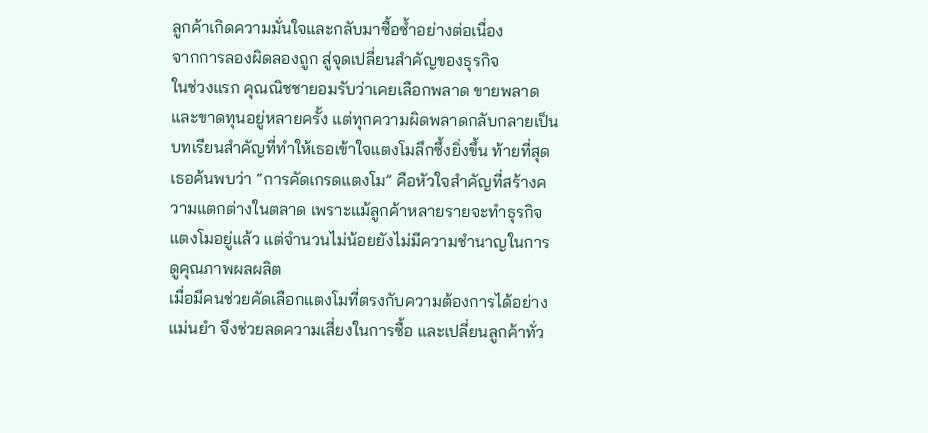ลูกค้าเกิดความมั่นใจและกลับมาซื้อซ้ำอย่างต่อเนื่อง
จากการลองผิดลองถูก สู่จุดเปลี่ยนสำคัญของธุรกิจ
ในช่วงแรก คุณณิชชายอมรับว่าเคยเลือกพลาด ขายพลาด และขาดทุนอยู่หลายครั้ง แต่ทุกความผิดพลาดกลับกลายเป็นบทเรียนสำคัญที่ทำให้เธอเข้าใจแตงโมลึกซึ้งยิ่งขึ้น ท้ายที่สุด เธอค้นพบว่า “การคัดเกรดแตงโม” คือหัวใจสำคัญที่สร้างความแตกต่างในตลาด เพราะแม้ลูกค้าหลายรายจะทำธุรกิจแตงโมอยู่แล้ว แต่จำนวนไม่น้อยยังไม่มีความชำนาญในการดูคุณภาพผลผลิต
เมื่อมีคนช่วยคัดเลือกแตงโมที่ตรงกับความต้องการได้อย่างแม่นยำ จึงช่วยลดความเสี่ยงในการซื้อ และเปลี่ยนลูกค้าทั่ว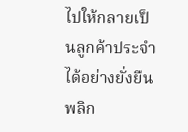ไปให้กลายเป็นลูกค้าประจำได้อย่างยั่งยืน
พลิก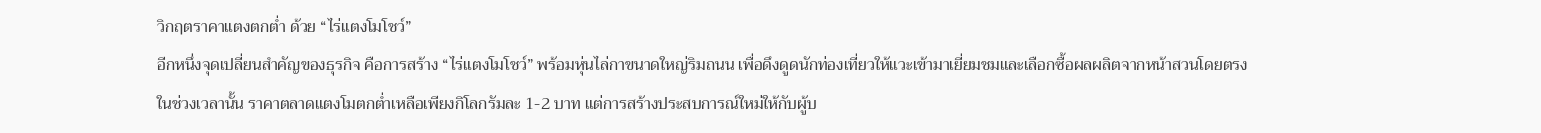วิกฤตราคาแตงตกต่ำ ด้วย “ไร่แตงโมโชว์”
อีกหนึ่งจุดเปลี่ยนสำคัญของธุรกิจ คือการสร้าง “ไร่แตงโมโชว์” พร้อมหุ่นไล่กาขนาดใหญ่ริมถนน เพื่อดึงดูดนักท่องเที่ยวให้แวะเข้ามาเยี่ยมชมและเลือกซื้อผลผลิตจากหน้าสวนโดยตรง
ในช่วงเวลานั้น ราคาตลาดแตงโมตกต่ำเหลือเพียงกิโลกรัมละ 1-2 บาท แต่การสร้างประสบการณ์ใหม่ให้กับผู้บ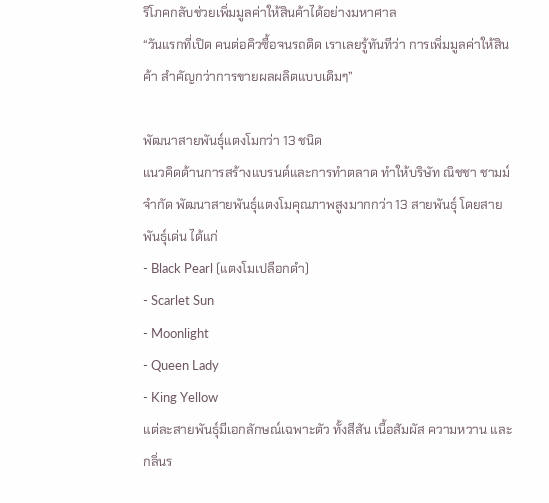ริโภคกลับช่วยเพิ่มมูลค่าให้สินค้าได้อย่างมหาศาล
“วันแรกที่เปิด คนต่อคิวซื้อจนรถติด เราเลยรู้ทันทีว่า การเพิ่มมูลค่าให้สินค้า สำคัญกว่าการขายผลผลิตแบบเดิมๆ”

พัฒนาสายพันธุ์แตงโมกว่า 13 ชนิด
แนวคิดด้านการสร้างแบรนด์และการทำตลาด ทำให้บริษัท ณิชชา ชามม์ จำกัด พัฒนาสายพันธุ์แตงโมคุณภาพสูงมากกว่า 13 สายพันธุ์ โดยสายพันธุ์เด่น ได้แก่
- Black Pearl (แตงโมเปลือกดำ)
- Scarlet Sun
- Moonlight
- Queen Lady
- King Yellow
แต่ละสายพันธุ์มีเอกลักษณ์เฉพาะตัว ทั้งสีสัน เนื้อสัมผัส ความหวาน และกลิ่นร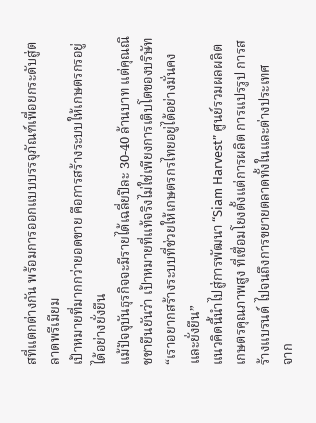สที่แตกต่างกัน พร้อมการออกแบบบรรจุภัณฑ์เพื่อยกระดับสู่ตลาดพรีเมียม
เป้าหมายที่มากกว่ายอดขาย คือการสร้างระบบให้เกษตรกรอยู่ได้อย่างยั่งยืน
แม้ปัจจุบันธุรกิจจะมีรายได้เฉลี่ยปีละ 30-40 ล้านบาท แต่คุณณิชชายืนยันว่า เป้าหมายที่แท้จริงไม่ใช่เพียงการเติบโตของบริษัท “เราอยากสร้างระบบที่ช่วยให้เกษตรกรไทยอยู่ได้อย่างมั่นคงและยั่งยืน”
แนวคิดนี้นำไปสู่การพัฒนา “Siam Harvest” ศูนย์รวมผลผลิตเกษตรคุณภาพสูง ที่เชื่อมโยงตั้งแต่การผลิต การแปรรูป การสร้างแบรนด์ ไปจนถึงการขยายตลาดทั้งในและต่างประเทศ
จาก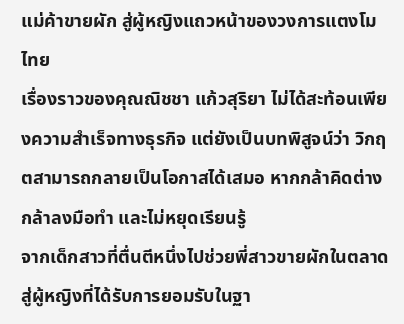แม่ค้าขายผัก สู่ผู้หญิงแถวหน้าของวงการแตงโมไทย
เรื่องราวของคุณณิชชา แก้วสุริยา ไม่ได้สะท้อนเพียงความสำเร็จทางธุรกิจ แต่ยังเป็นบทพิสูจน์ว่า วิกฤตสามารถกลายเป็นโอกาสได้เสมอ หากกล้าคิดต่าง กล้าลงมือทำ และไม่หยุดเรียนรู้
จากเด็กสาวที่ตื่นตีหนึ่งไปช่วยพี่สาวขายผักในตลาด สู่ผู้หญิงที่ได้รับการยอมรับในฐา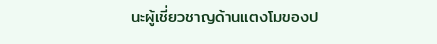นะผู้เชี่ยวชาญด้านแตงโมของป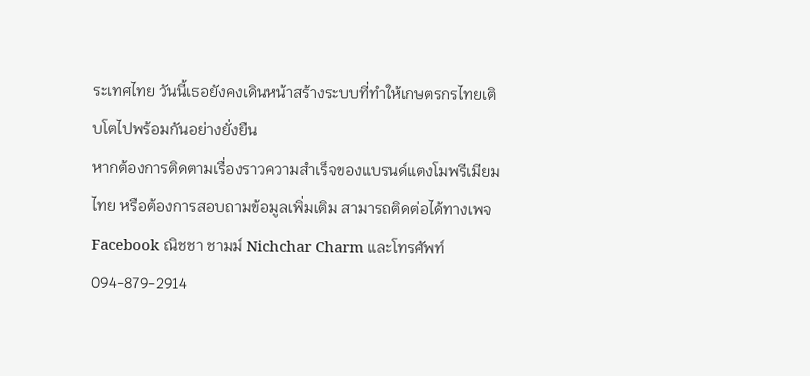ระเทศไทย วันนี้เธอยังคงเดินหน้าสร้างระบบที่ทำให้เกษตรกรไทยเติบโตไปพร้อมกันอย่างยั่งยืน
หากต้องการติดตามเรื่องราวความสำเร็จของแบรนด์แตงโมพรีเมียมไทย หรือต้องการสอบถามข้อมูลเพิ่มเติม สามารถติดต่อได้ทางเพจ Facebook ณิชชา ชามม์ Nichchar Charm และโทรศัพท์ 094-879-2914